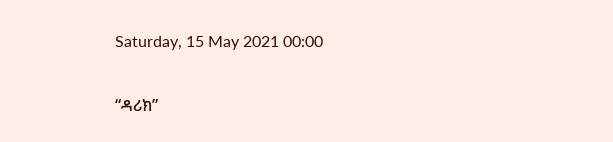Saturday, 15 May 2021 00:00

“ዳሪክ”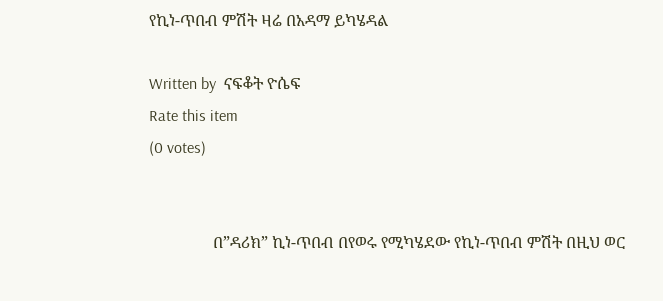የኪነ-ጥበብ ምሽት ዛሬ በአዳማ ይካሄዳል

Written by  ናፍቆት ዮሴፍ
Rate this item
(0 votes)


                በ”ዳሪክ” ኪነ-ጥበብ በየወሩ የሚካሄደው የኪነ-ጥበብ ምሽት በዚህ ወር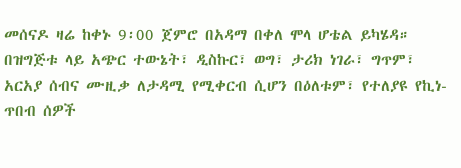መሰናዶ ዛሬ ከቀኑ 9፡00 ጀምሮ በአዳማ በቀለ ሞላ ሆቴል ይካሄዳ።
በዝግጅቱ ላይ አጭር ተውኔት፣ ዲስኩር፣ ወግ፣ ታሪክ ነገራ፣ ግጥም፣ አርአያ ሰብና ሙዚቃ ለታዳሚ የሚቀርብ ሲሆን በዕለቱም፣ የተለያዩ የኪነ-ጥበብ ሰዎች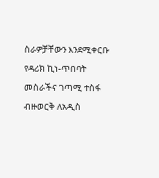ስራዎቻቸውን እንደሚቀርቡ የዳሪክ ኪነ-ጥበባት መስራችና ገጣሚ ተስፋ ብዙወርቅ ለአዲስ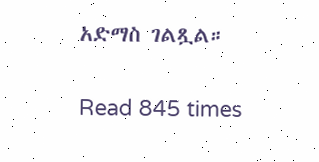አድማስ ገልጿል።

Read 845 times